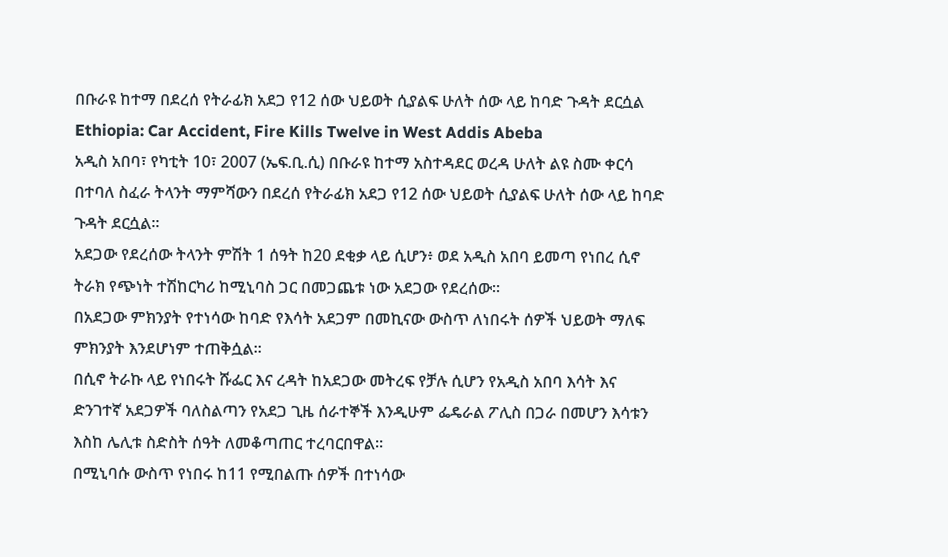በቡራዩ ከተማ በደረሰ የትራፊክ አደጋ የ12 ሰው ህይወት ሲያልፍ ሁለት ሰው ላይ ከባድ ጉዳት ደርሷል Ethiopia: Car Accident, Fire Kills Twelve in West Addis Abeba
አዲስ አበባ፣ የካቲት 10፣ 2007 (ኤፍ.ቢ.ሲ) በቡራዩ ከተማ አስተዳደር ወረዳ ሁለት ልዩ ስሙ ቀርሳ በተባለ ስፈራ ትላንት ማምሻውን በደረሰ የትራፊክ አደጋ የ12 ሰው ህይወት ሲያልፍ ሁለት ሰው ላይ ከባድ ጉዳት ደርሷል።
አደጋው የደረሰው ትላንት ምሽት 1 ሰዓት ከ20 ደቂቃ ላይ ሲሆን፥ ወደ አዲስ አበባ ይመጣ የነበረ ሲኖ ትራክ የጭነት ተሽከርካሪ ከሚኒባስ ጋር በመጋጨቱ ነው አደጋው የደረሰው።
በአደጋው ምክንያት የተነሳው ከባድ የእሳት አደጋም በመኪናው ውስጥ ለነበሩት ሰዎች ህይወት ማለፍ ምክንያት እንደሆነም ተጠቅሷል።
በሲኖ ትራኩ ላይ የነበሩት ሹፌር እና ረዳት ከአደጋው መትረፍ የቻሉ ሲሆን የአዲስ አበባ እሳት እና ድንገተኛ አደጋዎች ባለስልጣን የአደጋ ጊዜ ሰራተኞች እንዲሁም ፌዴራል ፖሊስ በጋራ በመሆን እሳቱን እስከ ሌሊቱ ስድስት ሰዓት ለመቆጣጠር ተረባርበዋል።
በሚኒባሱ ውስጥ የነበሩ ከ11 የሚበልጡ ሰዎች በተነሳው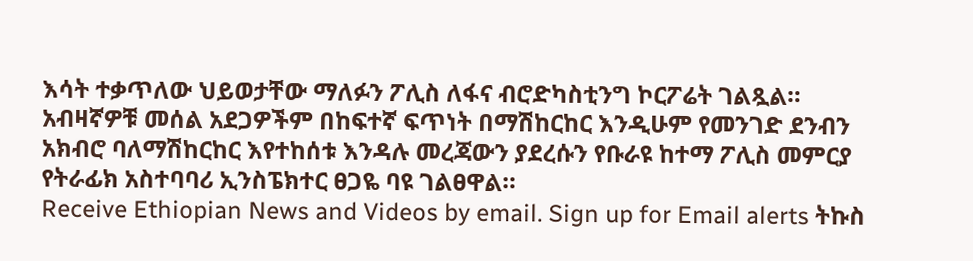እሳት ተቃጥለው ህይወታቸው ማለፉን ፖሊስ ለፋና ብሮድካስቲንግ ኮርፖሬት ገልጿል።
አብዛኛዎቹ መሰል አደጋዎችም በከፍተኛ ፍጥነት በማሽከርከር እንዲሁም የመንገድ ደንብን አክብሮ ባለማሽከርከር እየተከሰቱ እንዳሉ መረጃውን ያደረሱን የቡራዩ ከተማ ፖሊስ መምርያ የትራፊክ አስተባባሪ ኢንስፔክተር ፀጋዬ ባዩ ገልፀዋል።
Receive Ethiopian News and Videos by email. Sign up for Email alerts ትኩስ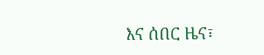እና ሰበር ዜና፣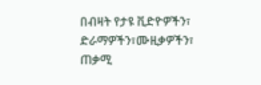በብዛት የታዩ ቪድዮዎችን፣ ድራማዎችን፣ሙዚቃዎችን፣ ጠቃሚ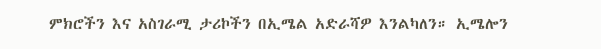ምክሮችን እና አስገራሚ ታሪኮችን በኢሜል አድራሻዎ እንልካለን። ኢሜሎን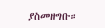ያስመዘግቡ።